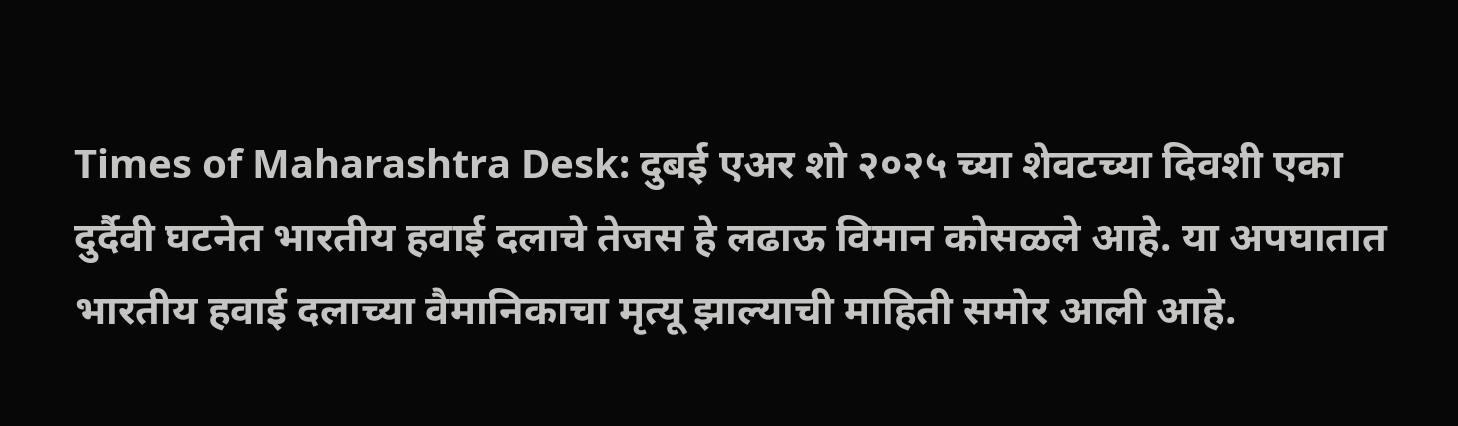Times of Maharashtra Desk: दुबई एअर शो २०२५ च्या शेवटच्या दिवशी एका दुर्दैवी घटनेत भारतीय हवाई दलाचे तेजस हे लढाऊ विमान कोसळले आहे. या अपघातात भारतीय हवाई दलाच्या वैमानिकाचा मृत्यू झाल्याची माहिती समोर आली आहे.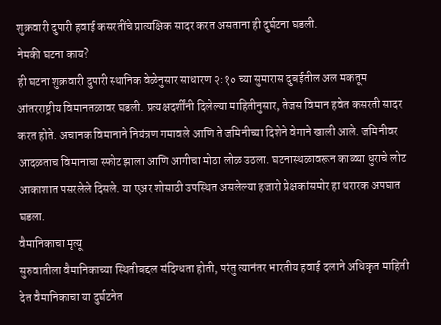शुक्रवारी दुपारी हवाई कसरतींचे प्रात्यक्षिक सादर करत असताना ही दुर्घटना घडली.
नेमकी घटना काय?
ही घटना शुक्रवारी दुपारी स्थानिक वेळेनुसार साधारण २:१० च्या सुमारास दुबईतील अल मकतूम आंतरराष्ट्रीय विमानतळावर घडली. प्रत्यक्षदर्शींनी दिलेल्या माहितीनुसार, तेजस विमान हवेत कसरती सादर करत होते. अचानक विमानाने नियंत्रण गमावले आणि ते जमिनीच्या दिशेने वेगाने खाली आले. जमिनीवर आदळताच विमानाचा स्फोट झाला आणि आगीचा मोठा लोळ उठला. घटनास्थळावरून काळ्या धुराचे लोट आकाशात पसरलेले दिसले. या एअर शोसाठी उपस्थित असलेल्या हजारो प्रेक्षकांसमोर हा थरारक अपघात घडला.
वैमानिकाचा मृत्यू
सुरुवातीला वैमानिकाच्या स्थितीबद्दल संदिग्धता होती, परंतु त्यानंतर भारतीय हवाई दलाने अधिकृत माहिती देत वैमानिकाचा या दुर्घटनेत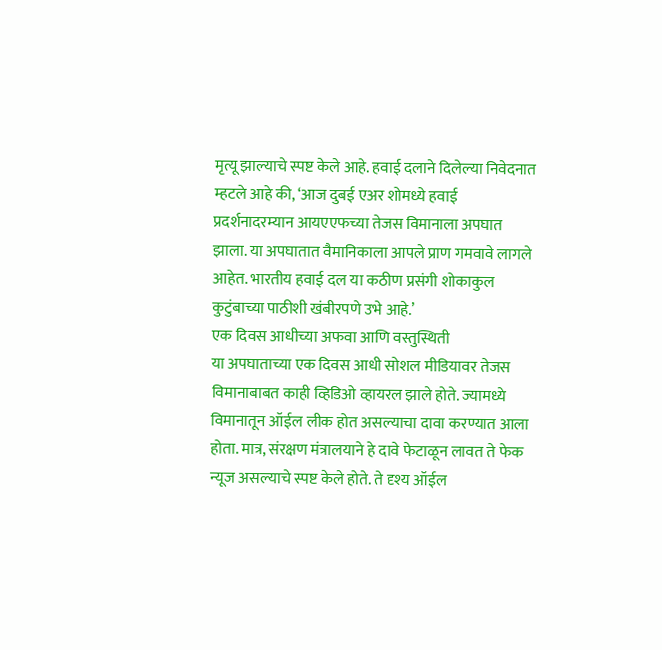मृत्यू झाल्याचे स्पष्ट केले आहे. हवाई दलाने दिलेल्या निवेदनात म्हटले आहे की, ‘आज दुबई एअर शोमध्ये हवाई प्रदर्शनादरम्यान आयएएफच्या तेजस विमानाला अपघात झाला. या अपघातात वैमानिकाला आपले प्राण गमवावे लागले आहेत. भारतीय हवाई दल या कठीण प्रसंगी शोकाकुल कुटुंबाच्या पाठीशी खंबीरपणे उभे आहे.’
एक दिवस आधीच्या अफवा आणि वस्तुस्थिती
या अपघाताच्या एक दिवस आधी सोशल मीडियावर तेजस विमानाबाबत काही व्हिडिओ व्हायरल झाले होते. ज्यामध्ये विमानातून ऑईल लीक होत असल्याचा दावा करण्यात आला होता. मात्र, संरक्षण मंत्रालयाने हे दावे फेटाळून लावत ते फेक न्यूज असल्याचे स्पष्ट केले होते. ते दृश्य ऑईल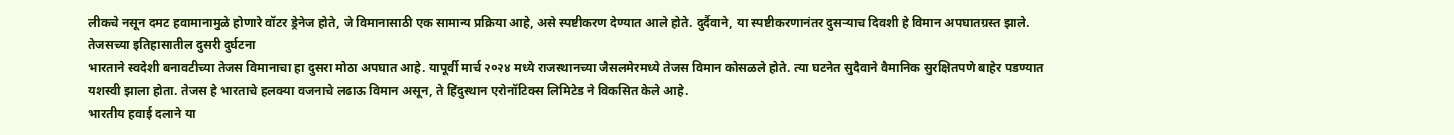लीकचे नसून दमट हवामानामुळे होणारे वॉटर ड्रेनेज होते, जे विमानासाठी एक सामान्य प्रक्रिया आहे, असे स्पष्टीकरण देण्यात आले होते. दुर्दैवाने, या स्पष्टीकरणानंतर दुसऱ्याच दिवशी हे विमान अपघातग्रस्त झाले.
तेजसच्या इतिहासातील दुसरी दुर्घटना
भारताने स्वदेशी बनावटीच्या तेजस विमानाचा हा दुसरा मोठा अपघात आहे. यापूर्वी मार्च २०२४ मध्ये राजस्थानच्या जैसलमेरमध्ये तेजस विमान कोसळले होते. त्या घटनेत सुदैवाने वैमानिक सुरक्षितपणे बाहेर पडण्यात यशस्वी झाला होता. तेजस हे भारताचे हलक्या वजनाचे लढाऊ विमान असून, ते हिंदुस्थान एरोनॉटिक्स लिमिटेड ने विकसित केले आहे.
भारतीय हवाई दलाने या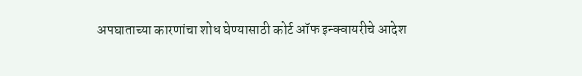अपघाताच्या कारणांचा शोध घेण्यासाठी कोर्ट ऑफ इन्क्वायरीचे आदेश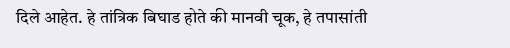दिले आहेत. हे तांत्रिक बिघाड होते की मानवी चूक, हे तपासांती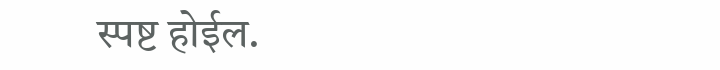स्पष्ट होईल.